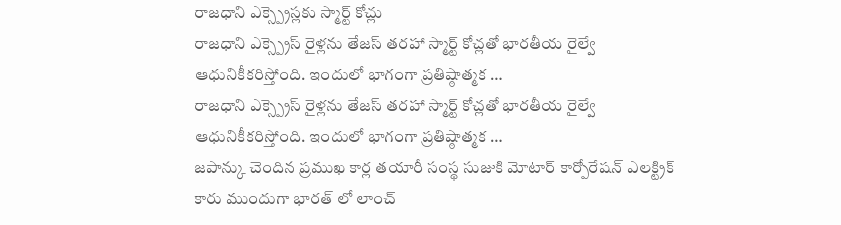రాజధాని ఎక్స్ప్రెస్లకు స్మార్ట్ కోచ్లు
రాజధాని ఎక్స్ప్రెస్ రైళ్లను తేజస్ తరహా స్మార్ట్ కోచ్లతో భారతీయ రైల్వే ఆధునికీకరిస్తోంది. ఇందులో భాగంగా ప్రతిష్ఠాత్మక …
రాజధాని ఎక్స్ప్రెస్ రైళ్లను తేజస్ తరహా స్మార్ట్ కోచ్లతో భారతీయ రైల్వే ఆధునికీకరిస్తోంది. ఇందులో భాగంగా ప్రతిష్ఠాత్మక …
జపాన్కు చెందిన ప్రముఖ కార్ల తయారీ సంస్థ సుజుకి మోటార్ కార్పోరేషన్ ఎలక్ట్రిక్ కారు ముందుగా భారత్ లో లాంచ్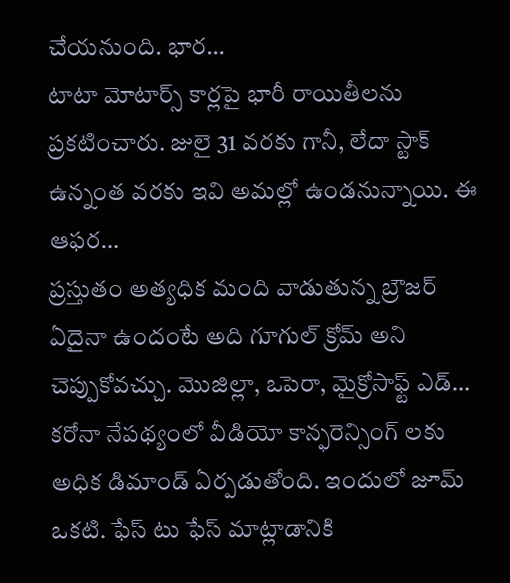చేయనుంది. భార…
టాటా మోటార్స్ కార్లపై భారీ రాయితీలను ప్రకటించారు. జులై 31 వరకు గానీ, లేదా స్టాక్ ఉన్నంత వరకు ఇవి అమల్లో ఉండనున్నాయి. ఈ ఆఫర…
ప్రస్తుతం అత్యధిక మంది వాడుతున్న బ్రౌజర్ ఏదైనా ఉందంటే అది గూగుల్ క్రోమ్ అని చెప్పుకోవచ్చు. మొజిల్లా, ఒపెరా, మైక్రోసాఫ్ట్ ఎడ్…
కరోనా నేపథ్యంలో వీడియో కాన్ఫరెన్సింగ్ లకు అధిక డిమాండ్ ఏర్పడుతోంది. ఇందులో జూమ్ ఒకటి. ఫేస్ టు ఫేస్ మాట్లాడానికి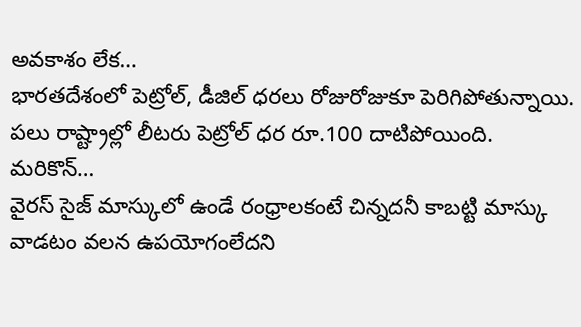అవకాశం లేక…
భారతదేశంలో పెట్రోల్, డీజిల్ ధరలు రోజురోజుకూ పెరిగిపోతున్నాయి. పలు రాష్ట్రాల్లో లీటరు పెట్రోల్ ధర రూ.100 దాటిపోయింది. మరికొన్…
వైరస్ సైజ్ మాస్కులో ఉండే రంధ్రాలకంటే చిన్నదనీ కాబట్టి మాస్కు వాడటం వలన ఉపయోగంలేదని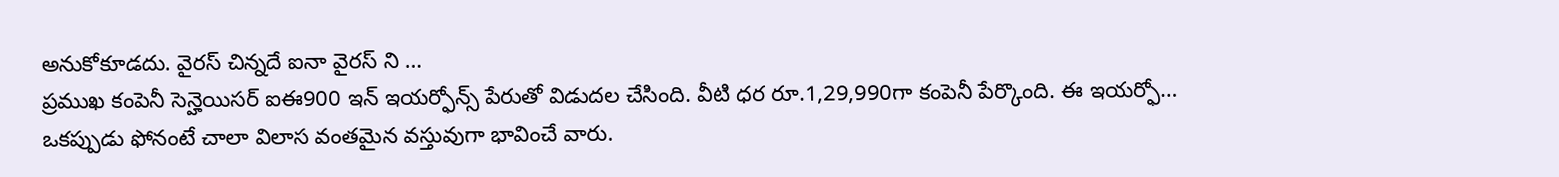అనుకోకూడదు. వైరస్ చిన్నదే ఐనా వైరస్ ని …
ప్రముఖ కంపెనీ సెన్హెయిసర్ ఐఈ900 ఇన్ ఇయర్ఫోన్స్ పేరుతో విడుదల చేసింది. వీటి ధర రూ.1,29,990గా కంపెనీ పేర్కొంది. ఈ ఇయర్ఫో…
ఒకప్పుడు ఫోనంటే చాలా విలాస వంతమైన వస్తువుగా భావించే వారు.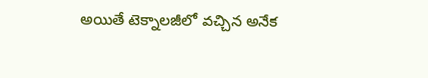అయితే టెక్నాలజీలో వచ్చిన అనేక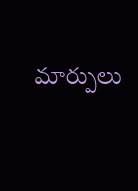మార్పులు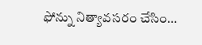ఫోన్ను నిత్యావసరం చేసిం…